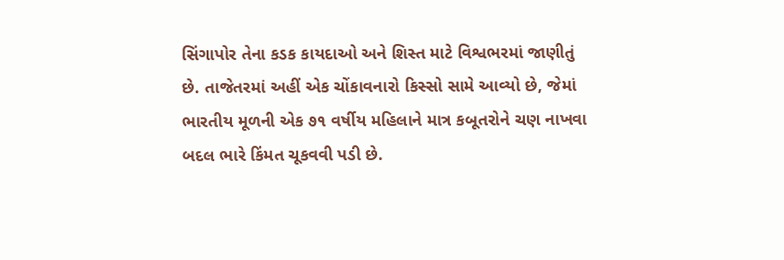સિંગાપોર તેના કડક કાયદાઓ અને શિસ્ત માટે વિશ્વભરમાં જાણીતું છે. તાજેતરમાં અહીં એક ચોંકાવનારો કિસ્સો સામે આવ્યો છે, જેમાં ભારતીય મૂળની એક ૭૧ વર્ષીય મહિલાને માત્ર કબૂતરોને ચણ નાખવા બદલ ભારે કિંમત ચૂકવવી પડી છે.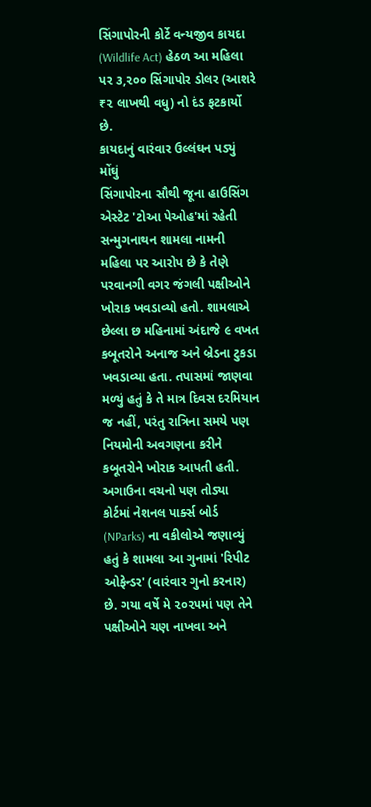સિંગાપોરની કોર્ટે વન્યજીવ કાયદા (Wildlife Act) હેઠળ આ મહિલા પર ૩,૨૦૦ સિંગાપોર ડોલર (આશરે ₹૨ લાખથી વધુ) નો દંડ ફટકાર્યો છે.
કાયદાનું વારંવાર ઉલ્લંઘન પડ્યું મોંઘું
સિંગાપોરના સૌથી જૂના હાઉસિંગ એસ્ટેટ 'ટોઆ પેઓહ'માં રહેતી સન્મુગનાથન શામલા નામની મહિલા પર આરોપ છે કે તેણે પરવાનગી વગર જંગલી પક્ષીઓને ખોરાક ખવડાવ્યો હતો. શામલાએ છેલ્લા છ મહિનામાં અંદાજે ૯ વખત કબૂતરોને અનાજ અને બ્રેડના ટુકડા ખવડાવ્યા હતા. તપાસમાં જાણવા મળ્યું હતું કે તે માત્ર દિવસ દરમિયાન જ નહીં, પરંતુ રાત્રિના સમયે પણ નિયમોની અવગણના કરીને કબૂતરોને ખોરાક આપતી હતી.
અગાઉના વચનો પણ તોડ્યા
કોર્ટમાં નેશનલ પાર્ક્સ બોર્ડ (NParks) ના વકીલોએ જણાવ્યું હતું કે શામલા આ ગુનામાં 'રિપીટ ઓફેન્ડર' (વારંવાર ગુનો કરનાર) છે. ગયા વર્ષે મે ૨૦૨૫માં પણ તેને પક્ષીઓને ચણ નાખવા અને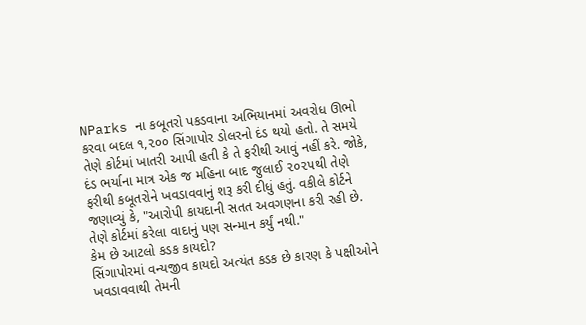NParks ના કબૂતરો પકડવાના અભિયાનમાં અવરોધ ઊભો કરવા બદલ ૧,૨૦૦ સિંગાપોર ડોલરનો દંડ થયો હતો. તે સમયે તેણે કોર્ટમાં ખાતરી આપી હતી કે તે ફરીથી આવું નહીં કરે. જોકે, દંડ ભર્યાના માત્ર એક જ મહિના બાદ જુલાઈ ૨૦૨૫થી તેણે ફરીથી કબૂતરોને ખવડાવવાનું શરૂ કરી દીધું હતું. વકીલે કોર્ટને જણાવ્યું કે, "આરોપી કાયદાની સતત અવગણના કરી રહી છે. તેણે કોર્ટમાં કરેલા વાદાનું પણ સન્માન કર્યું નથી."
કેમ છે આટલો કડક કાયદો?
સિંગાપોરમાં વન્યજીવ કાયદો અત્યંત કડક છે કારણ કે પક્ષીઓને ખવડાવવાથી તેમની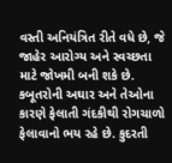વસ્તી અનિયંત્રિત રીતે વધે છે, જે જાહેર આરોગ્ય અને સ્વચ્છતા માટે જોખમી બની શકે છે. કબૂતરોની અઘાર અને તેઓના કારણે ફેલાતી ગંદકીથી રોગચાળો ફેલાવાનો ભય રહે છે. કુદરતી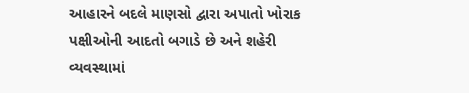આહારને બદલે માણસો દ્વારા અપાતો ખોરાક પક્ષીઓની આદતો બગાડે છે અને શહેરી વ્યવસ્થામાં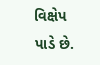વિક્ષેપ પાડે છે.